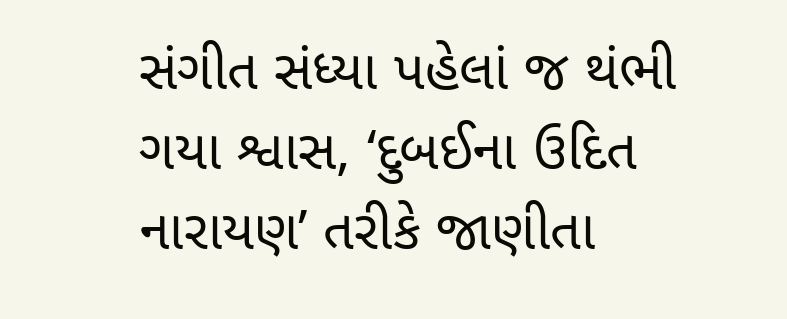સંગીત સંધ્યા પહેલાં જ થંભી ગયા શ્વાસ, ‘દુબઈના ઉદિત નારાયણ’ તરીકે જાણીતા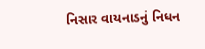નિસાર વાયનાડનું નિધન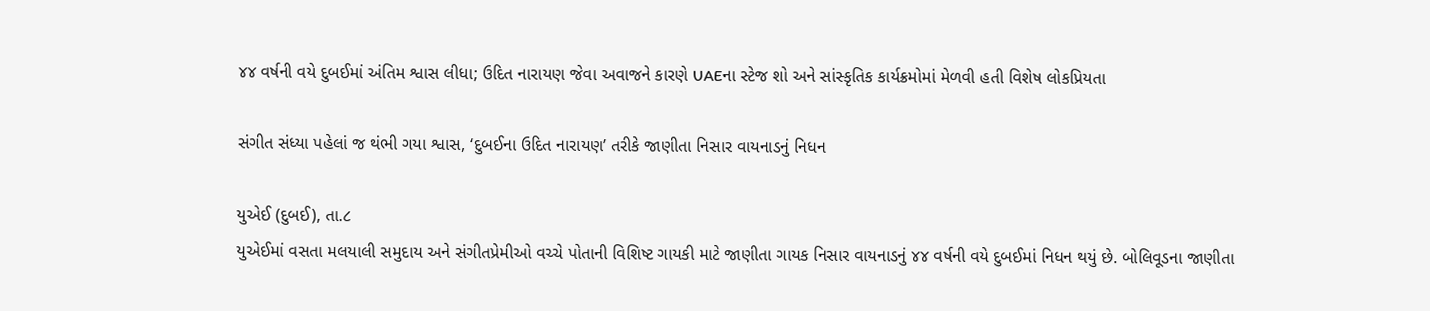૪૪ વર્ષની વયે દુબઈમાં અંતિમ શ્વાસ લીધા; ઉદિત નારાયણ જેવા અવાજને કારણે UAEના સ્ટેજ શો અને સાંસ્કૃતિક કાર્યક્રમોમાં મેળવી હતી વિશેષ લોકપ્રિયતા

સંગીત સંધ્યા પહેલાં જ થંભી ગયા શ્વાસ, ‘દુબઈના ઉદિત નારાયણ’ તરીકે જાણીતા નિસાર વાયનાડનું નિધન

યુએઈ (દુબઈ), તા.૮
યુએઈમાં વસતા મલયાલી સમુદાય અને સંગીતપ્રેમીઓ વચ્ચે પોતાની વિશિષ્ટ ગાયકી માટે જાણીતા ગાયક નિસાર વાયનાડનું ૪૪ વર્ષની વયે દુબઈમાં નિધન થયું છે. બોલિવૂડના જાણીતા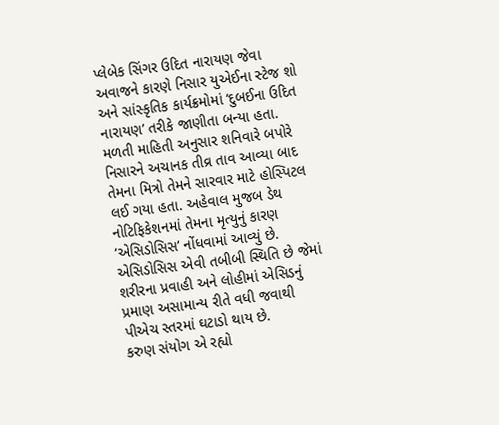પ્લેબેક સિંગર ઉદિત નારાયણ જેવા અવાજને કારણે નિસાર યુએઈના સ્ટેજ શો અને સાંસ્કૃતિક કાર્યક્રમોમાં ‘દુબઈના ઉદિત નારાયણ’ તરીકે જાણીતા બન્યા હતા.
મળતી માહિતી અનુસાર શનિવારે બપોરે નિસારને અચાનક તીવ્ર તાવ આવ્યા બાદ તેમના મિત્રો તેમને સારવાર માટે હોસ્પિટલ લઈ ગયા હતા. અહેવાલ મુજબ ડેથ નોટિફિકેશનમાં તેમના મૃત્યુનું કારણ ‘એસિડોસિસ’ નોંધવામાં આવ્યું છે. એસિડોસિસ એવી તબીબી સ્થિતિ છે જેમાં શરીરના પ્રવાહી અને લોહીમાં એસિડનું પ્રમાણ અસામાન્ય રીતે વધી જવાથી પીએચ સ્તરમાં ઘટાડો થાય છે.
કરુણ સંયોગ એ રહ્યો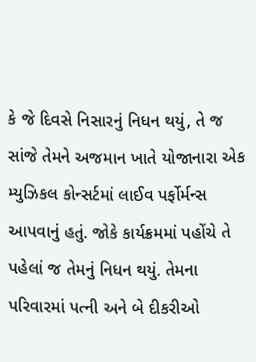કે જે દિવસે નિસારનું નિધન થયું, તે જ સાંજે તેમને અજમાન ખાતે યોજાનારા એક મ્યુઝિકલ કોન્સર્ટમાં લાઈવ પર્ફોર્મન્સ આપવાનું હતું. જોકે કાર્યક્રમમાં પહોંચે તે પહેલાં જ તેમનું નિધન થયું. તેમના પરિવારમાં પત્ની અને બે દીકરીઓ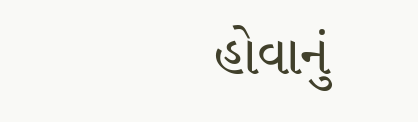હોવાનું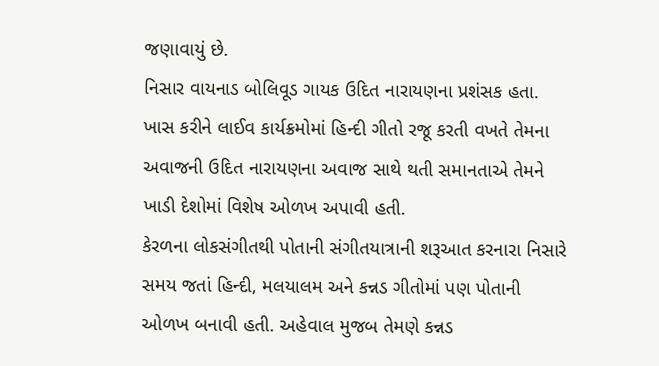જણાવાયું છે.
નિસાર વાયનાડ બોલિવૂડ ગાયક ઉદિત નારાયણના પ્રશંસક હતા. ખાસ કરીને લાઈવ કાર્યક્રમોમાં હિન્દી ગીતો રજૂ કરતી વખતે તેમના અવાજની ઉદિત નારાયણના અવાજ સાથે થતી સમાનતાએ તેમને ખાડી દેશોમાં વિશેષ ઓળખ અપાવી હતી.
કેરળના લોકસંગીતથી પોતાની સંગીતયાત્રાની શરૂઆત કરનારા નિસારે સમય જતાં હિન્દી, મલયાલમ અને કન્નડ ગીતોમાં પણ પોતાની ઓળખ બનાવી હતી. અહેવાલ મુજબ તેમણે કન્નડ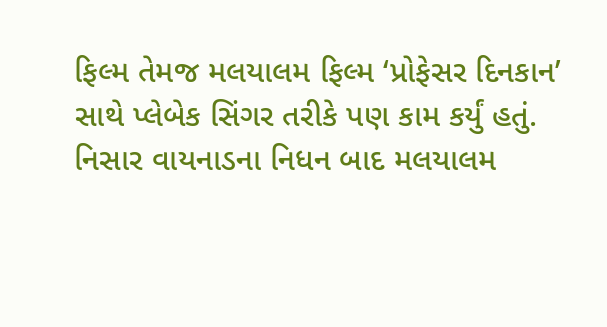ફિલ્મ તેમજ મલયાલમ ફિલ્મ ‘પ્રોફેસર દિનકાન’ સાથે પ્લેબેક સિંગર તરીકે પણ કામ કર્યું હતું.
નિસાર વાયનાડના નિધન બાદ મલયાલમ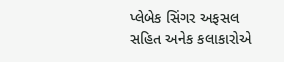પ્લેબેક સિંગર અફસલ સહિત અનેક કલાકારોએ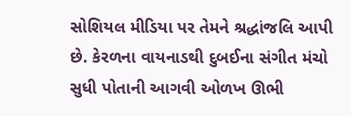સોશિયલ મીડિયા પર તેમને શ્રદ્ધાંજલિ આપી છે. કેરળના વાયનાડથી દુબઈના સંગીત મંચો સુધી પોતાની આગવી ઓળખ ઊભી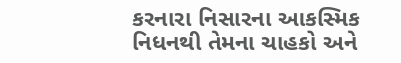કરનારા નિસારના આકસ્મિક નિધનથી તેમના ચાહકો અને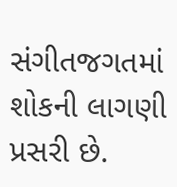સંગીતજગતમાં શોકની લાગણી પ્રસરી છે.